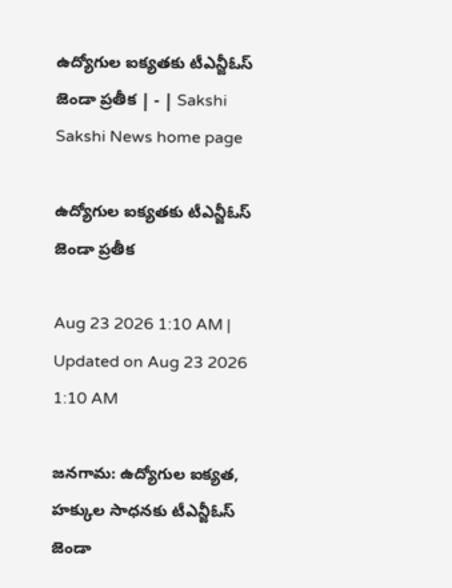ఉద్యోగుల ఐక్యతకు టీఎన్జీఓస్‌ జెండా ప్రతీక | - | Sakshi
Sakshi News home page

ఉద్యోగుల ఐక్యతకు టీఎన్జీఓస్‌ జెండా ప్రతీక

Aug 23 2026 1:10 AM | Updated on Aug 23 2026 1:10 AM

జనగామ: ఉద్యోగుల ఐక్యత, హక్కుల సాధనకు టీఎన్జీఓస్‌ జెండా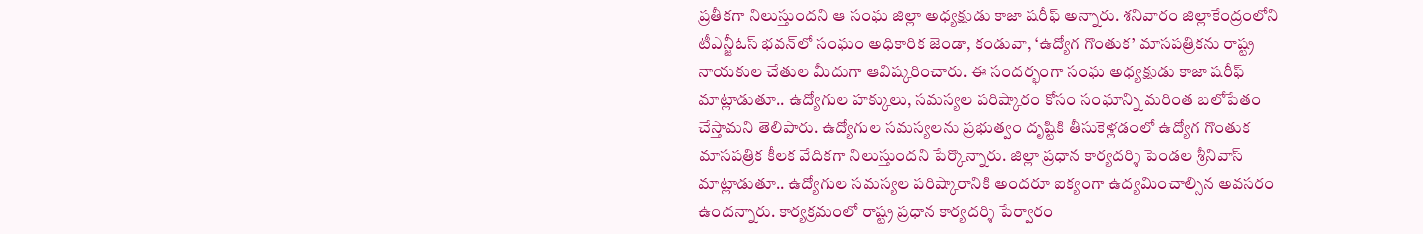ప్రతీకగా నిలుస్తుందని ఆ సంఘ జిల్లా అధ్యక్షుడు కాజా షరీఫ్‌ అన్నారు. శనివారం జిల్లాకేంద్రంలోని టీఎన్జీఓస్‌ భవన్‌లో సంఘం అధికారిక జెండా, కండువా, ‘ఉద్యోగ గొంతుక’ మాసపత్రికను రాష్ట్ర నాయకుల చేతుల మీదుగా ఆవిష్కరించారు. ఈ సందర్భంగా సంఘ అధ్యక్షుడు కాజా షరీఫ్‌ మాట్లాడుతూ.. ఉద్యోగుల హక్కులు, సమస్యల పరిష్కారం కోసం సంఘాన్ని మరింత బలోపేతం చేస్తామని తెలిపారు. ఉద్యోగుల సమస్యలను ప్రభుత్వం దృష్టికి తీసుకెళ్లడంలో ఉద్యోగ గొంతుక మాసపత్రిక కీలక వేదికగా నిలుస్తుందని పేర్కొన్నారు. జిల్లా ప్రధాన కార్యదర్శి పెండల శ్రీనివాస్‌ మాట్లాడుతూ.. ఉద్యోగుల సమస్యల పరిష్కారానికి అందరూ ఐక్యంగా ఉద్యమించాల్సిన అవసరం ఉందన్నారు. కార్యక్రమంలో రాష్ట్ర ప్రధాన కార్యదర్శి పేర్వారం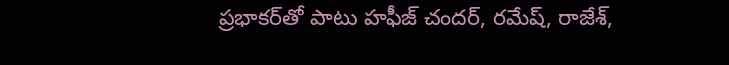ప్రభాకర్‌తో పాటు హఫీజ్‌ చందర్‌, రమేష్‌, రాజేశ్‌,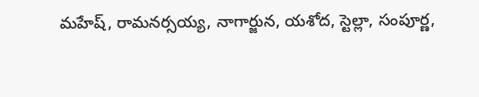మహేష్‌, రామనర్సయ్య, నాగార్జున, యశోద, స్టెల్లా, సంపూర్ణ,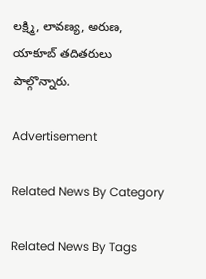లక్ష్మి, లావణ్య, అరుణ, యాకూబ్‌ తదితరులు పాల్గొన్నారు.

Advertisement

Related News By Category

Related News By Tags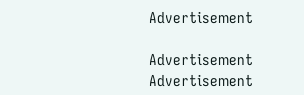Advertisement

Advertisement
Advertisement